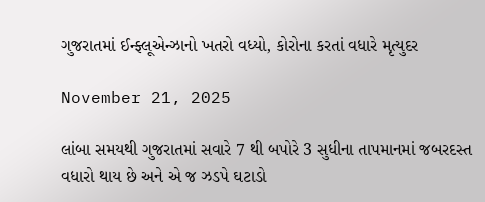ગુજરાતમાં ઈન્ફ્લૂએન્ઝાનો ખતરો વધ્યો, કોરોના કરતાં વધારે મૃત્યુદર

November 21, 2025

લાંબા સમયથી ગુજરાતમાં સવારે 7 થી બપોરે 3 સુધીના તાપમાનમાં જબરદસ્ત વધારો થાય છે અને એ જ ઝડપે ઘટાડો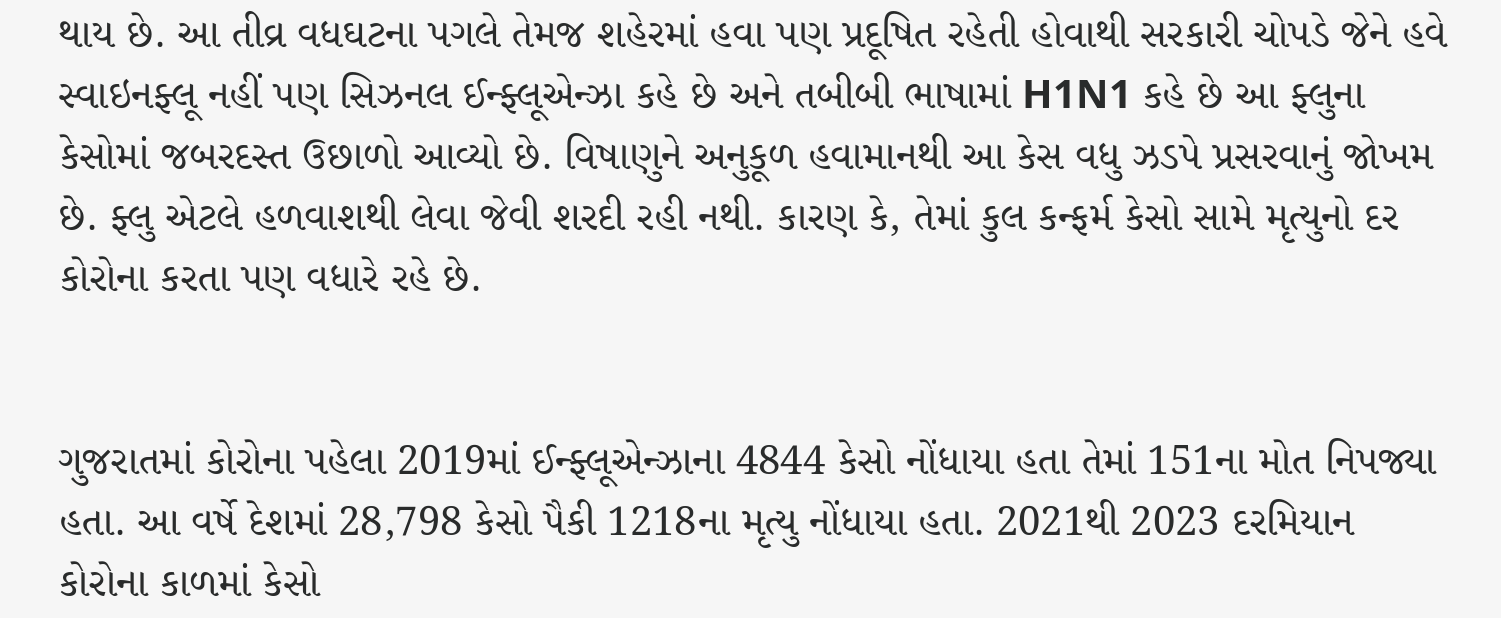થાય છે. આ તીવ્ર વધઘટના પગલે તેમજ શહેરમાં હવા પણ પ્રદૂષિત રહેતી હોવાથી સરકારી ચોપડે જેને હવે સ્વાઇનફ્લૂ નહીં પણ સિઝનલ ઈન્ફ્લૂએન્ઝા કહે છે અને તબીબી ભાષામાં H1N1 કહે છે આ ફ્લુના કેસોમાં જબરદસ્ત ઉછાળો આવ્યો છે. વિષાણુને અનુકૂળ હવામાનથી આ કેસ વધુ ઝડપે પ્રસરવાનું જોખમ છે. ફ્લુ એટલે હળવાશથી લેવા જેવી શરદી રહી નથી. કારણ કે, તેમાં કુલ કન્ફર્મ કેસો સામે મૃત્યુનો દર કોરોના કરતા પણ વધારે રહે છે.


ગુજરાતમાં કોરોના પહેલા 2019માં ઈન્ફ્લૂએન્ઝાના 4844 કેસો નોંધાયા હતા તેમાં 151ના મોત નિપજ્યા હતા. આ વર્ષે દેશમાં 28,798 કેસો પૈકી 1218ના મૃત્યુ નોંધાયા હતા. 2021થી 2023 દરમિયાન કોરોના કાળમાં કેસો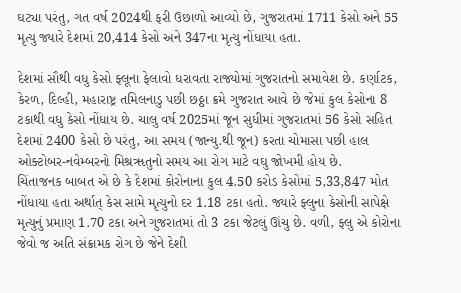ઘટ્યા પરંતુ, ગત વર્ષ 2024થી ફરી ઉછાળો આવ્યો છે, ગુજરાતમાં 1711 કેસો અને 55 મૃત્યુ જ્યારે દેશમાં 20,414 કેસો અને 347ના મૃત્યુ નોંધાયા હતા.

દેશમાં સૌથી વધુ કેસો ફ્લૂના ફેલાવો ધરાવતા રાજ્યોમાં ગુજરાતનો સમાવેશ છે. કર્ણાટક, કેરળ, દિલ્હી, મહારાષ્ટ્ર તમિલનાડુ પછી છઠ્ઠા ક્રમે ગુજરાત આવે છે જેમાં કુલ કેસોના 8 ટકાથી વધુ કેસો નોંધાય છે. ચાલુ વર્ષ 2025માં જૂન સુધીમાં ગુજરાતમાં 56 કેસો સહિત દેશમાં 2400 કેસો છે પરંતુ, આ સમય (જાન્યુ.થી જૂન) કરતા ચોમાસા પછી હાલ ઓક્ટોબર-નવેમ્બરનો મિશ્રૠતુનો સમય આ રોગ માટે વઘુ જોખમી હોય છે.
ચિંતાજનક બાબત એ છે કે દેશમાં કોરોનાના કુલ 4.50 કરોડ કેસોમાં 5,33,847 મોત નોંધાયા હતા અર્થાત્‌ કેસ સામે મૃત્યુનો દર 1.18 ટકા હતો. જ્યારે ફ્લુના કેસોની સાપેક્ષે મૃત્યુનું પ્રમાણ 1.70 ટકા અને ગુજરાતમાં તો 3 ટકા જેટલું ઊંચુ છે. વળી, ફ્લુ એ કોરોના જેવો જ અતિ સંક્રામક રોગ છે જેને દેશી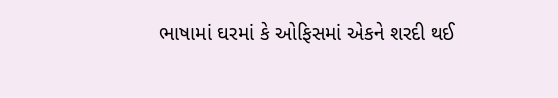ભાષામાં ઘરમાં કે ઓફિસમાં એકને શરદી થઈ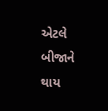એટલે બીજાને થાય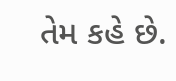તેમ કહે છે.